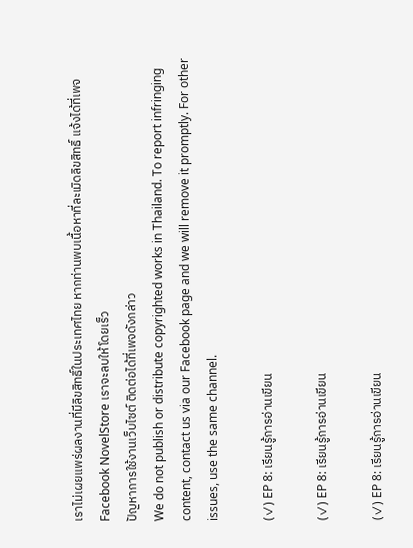เราไม่เผยแพร่ผลงานที่มีลิขสิทธิ์ในประเทศไทย หากท่านพบเนื้อหาที่ละเมิดลิขสิทธิ์ แจ้งได้ที่เพจ Facebook NovelStore เราจะลบให้โดยเร็ว
ปัญหาการใช้งานเว็บไซต์ ติดต่อได้ที่เพจดังกล่าว
We do not publish or distribute copyrighted works in Thailand. To report infringing content, contact us via our Facebook page and we will remove it promptly. For other issues, use the same channel.

(✓) EP 8: เรียนรู้การอ่านเขียน

(✓) EP 8: เรียนรู้การอ่านเขียน

(✓) EP 8: เรียนรู้การอ่านเขียน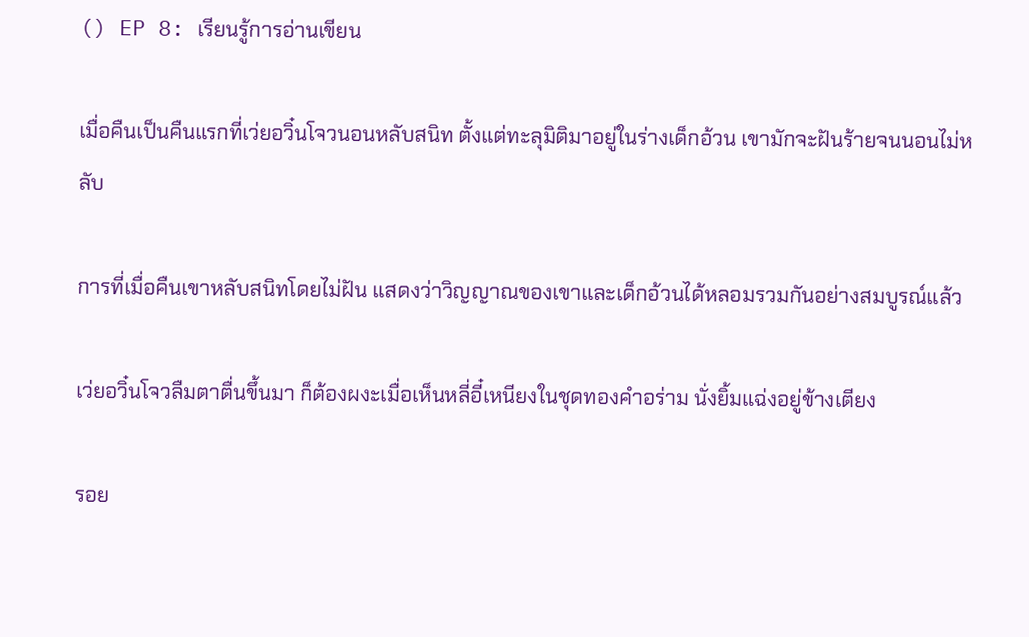() EP 8: เรียนรู้การอ่านเขียน

เมื่อคืนเป็นคืนแรกที่เว่ยอวิ๋นโจวนอนหลับสนิท ตั้งแต่ทะลุมิติมาอยู่ในร่างเด็กอ้วน เขามักจะฝันร้ายจนนอนไม่หลับ

การที่เมื่อคืนเขาหลับสนิทโดยไม่ฝัน แสดงว่าวิญญาณของเขาและเด็กอ้วนได้หลอมรวมกันอย่างสมบูรณ์แล้ว

เว่ยอวิ๋นโจวลืมตาตื่นขึ้นมา ก็ต้องผงะเมื่อเห็นหลี่อี๋เหนียงในชุดทองคำอร่าม นั่งยิ้มแฉ่งอยู่ข้างเตียง

รอย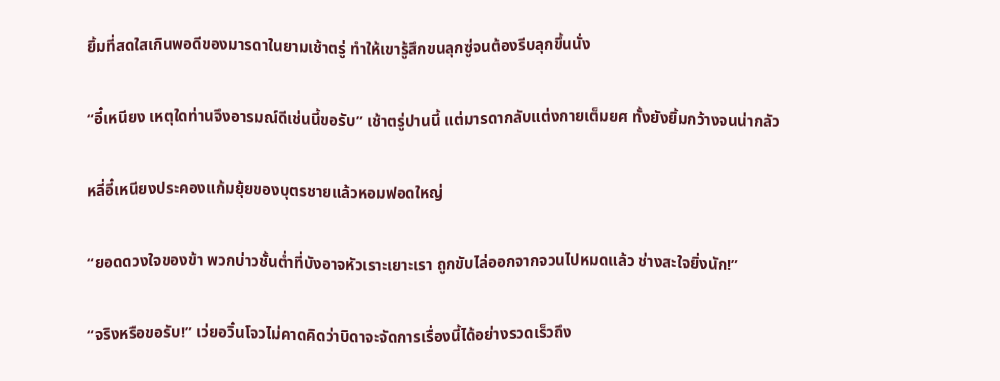ยิ้มที่สดใสเกินพอดีของมารดาในยามเช้าตรู่ ทำให้เขารู้สึกขนลุกซู่จนต้องรีบลุกขึ้นนั่ง

“อี๋เหนียง เหตุใดท่านจึงอารมณ์ดีเช่นนี้ขอรับ” เช้าตรู่ปานนี้ แต่มารดากลับแต่งกายเต็มยศ ทั้งยังยิ้มกว้างจนน่ากลัว

หลี่อี๋เหนียงประคองแก้มยุ้ยของบุตรชายแล้วหอมฟอดใหญ่

“ยอดดวงใจของข้า พวกบ่าวชั้นต่ำที่บังอาจหัวเราะเยาะเรา ถูกขับไล่ออกจากจวนไปหมดแล้ว ช่างสะใจยิ่งนัก!”

“จริงหรือขอรับ!” เว่ยอวิ๋นโจวไม่คาดคิดว่าบิดาจะจัดการเรื่องนี้ได้อย่างรวดเร็วถึง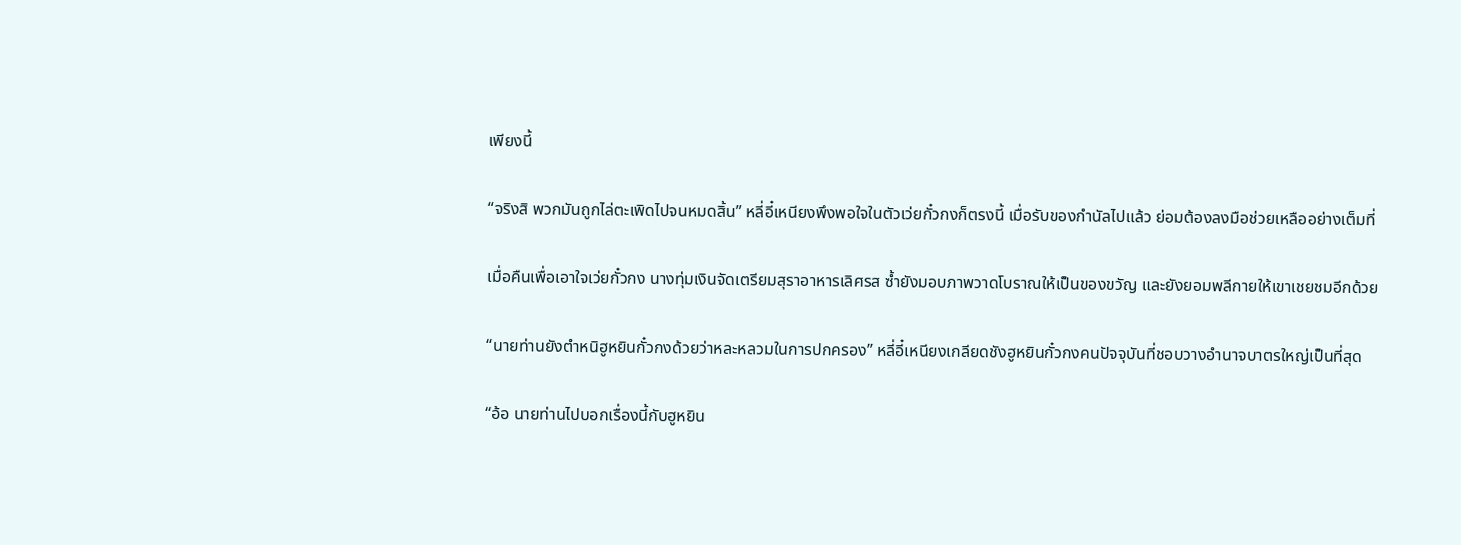เพียงนี้

“จริงสิ พวกมันถูกไล่ตะเพิดไปจนหมดสิ้น” หลี่อี๋เหนียงพึงพอใจในตัวเว่ยกั๋วกงก็ตรงนี้ เมื่อรับของกำนัลไปแล้ว ย่อมต้องลงมือช่วยเหลืออย่างเต็มที่

เมื่อคืนเพื่อเอาใจเว่ยกั๋วกง นางทุ่มเงินจัดเตรียมสุราอาหารเลิศรส ซ้ำยังมอบภาพวาดโบราณให้เป็นของขวัญ และยังยอมพลีกายให้เขาเชยชมอีกด้วย

“นายท่านยังตำหนิฮูหยินกั๋วกงด้วยว่าหละหลวมในการปกครอง” หลี่อี๋เหนียงเกลียดชังฮูหยินกั๋วกงคนปัจจุบันที่ชอบวางอำนาจบาตรใหญ่เป็นที่สุด

“อ้อ นายท่านไปบอกเรื่องนี้กับฮูหยิน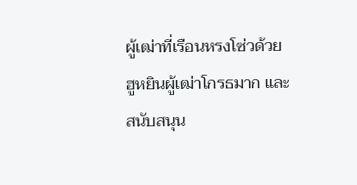ผู้เฒ่าที่เรือนหรงโซ่วด้วย ฮูหยินผู้เฒ่าโกรธมาก และสนับสนุน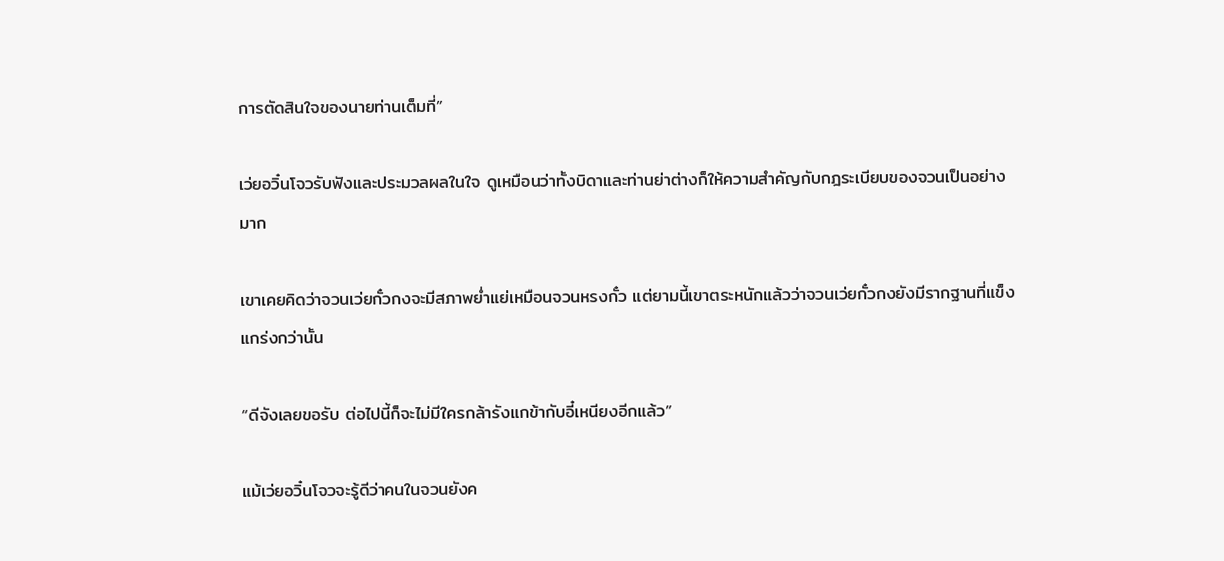การตัดสินใจของนายท่านเต็มที่”

เว่ยอวิ๋นโจวรับฟังและประมวลผลในใจ ดูเหมือนว่าทั้งบิดาและท่านย่าต่างก็ให้ความสำคัญกับกฎระเบียบของจวนเป็นอย่างมาก

เขาเคยคิดว่าจวนเว่ยกั๋วกงจะมีสภาพย่ำแย่เหมือนจวนหรงกั๋ว แต่ยามนี้เขาตระหนักแล้วว่าจวนเว่ยกั๋วกงยังมีรากฐานที่แข็งแกร่งกว่านั้น

“ดีจังเลยขอรับ ต่อไปนี้ก็จะไม่มีใครกล้ารังแกข้ากับอี๋เหนียงอีกแล้ว”

แม้เว่ยอวิ๋นโจวจะรู้ดีว่าคนในจวนยังค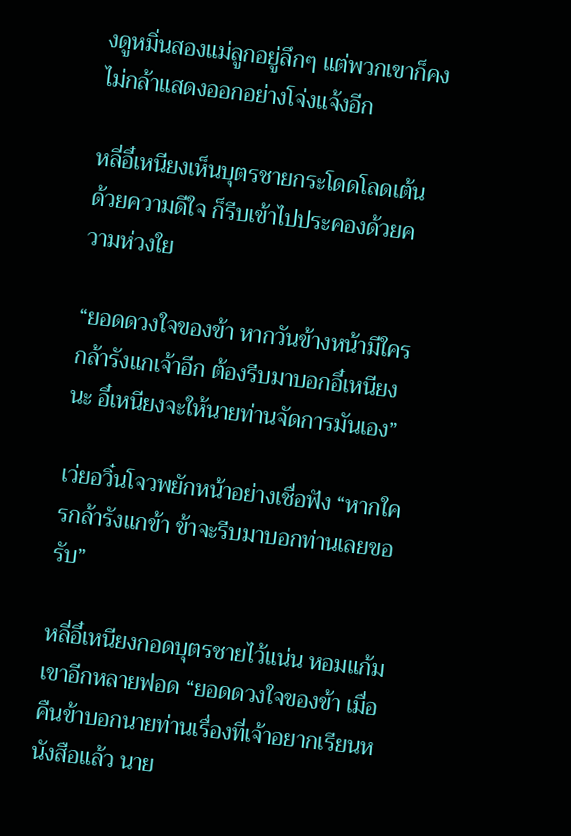งดูหมิ่นสองแม่ลูกอยู่ลึกๆ แต่พวกเขาก็คงไม่กล้าแสดงออกอย่างโจ่งแจ้งอีก

หลี่อี๋เหนียงเห็นบุตรชายกระโดดโลดเต้นด้วยความดีใจ ก็รีบเข้าไปประคองด้วยความห่วงใย

“ยอดดวงใจของข้า หากวันข้างหน้ามีใครกล้ารังแกเจ้าอีก ต้องรีบมาบอกอี๋เหนียงนะ อี๋เหนียงจะให้นายท่านจัดการมันเอง”

เว่ยอวิ๋นโจวพยักหน้าอย่างเชื่อฟัง “หากใครกล้ารังแกข้า ข้าจะรีบมาบอกท่านเลยขอรับ”

หลี่อี๋เหนียงกอดบุตรชายไว้แน่น หอมแก้มเขาอีกหลายฟอด “ยอดดวงใจของข้า เมื่อคืนข้าบอกนายท่านเรื่องที่เจ้าอยากเรียนหนังสือแล้ว นาย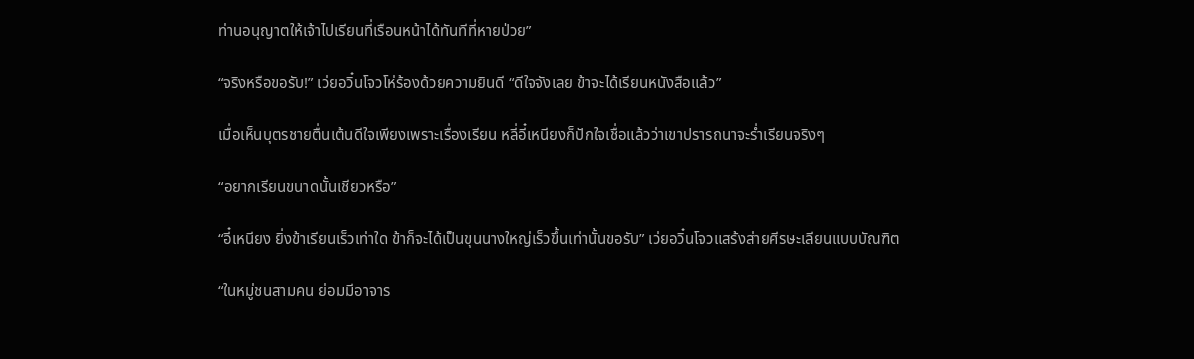ท่านอนุญาตให้เจ้าไปเรียนที่เรือนหน้าได้ทันทีที่หายป่วย”

“จริงหรือขอรับ!” เว่ยอวิ๋นโจวโห่ร้องด้วยความยินดี “ดีใจจังเลย ข้าจะได้เรียนหนังสือแล้ว”

เมื่อเห็นบุตรชายตื่นเต้นดีใจเพียงเพราะเรื่องเรียน หลี่อี๋เหนียงก็ปักใจเชื่อแล้วว่าเขาปรารถนาจะร่ำเรียนจริงๆ

“อยากเรียนขนาดนั้นเชียวหรือ”

“อี๋เหนียง ยิ่งข้าเรียนเร็วเท่าใด ข้าก็จะได้เป็นขุนนางใหญ่เร็วขึ้นเท่านั้นขอรับ” เว่ยอวิ๋นโจวแสร้งส่ายศีรษะเลียนแบบบัณฑิต

“ในหมู่ชนสามคน ย่อมมีอาจาร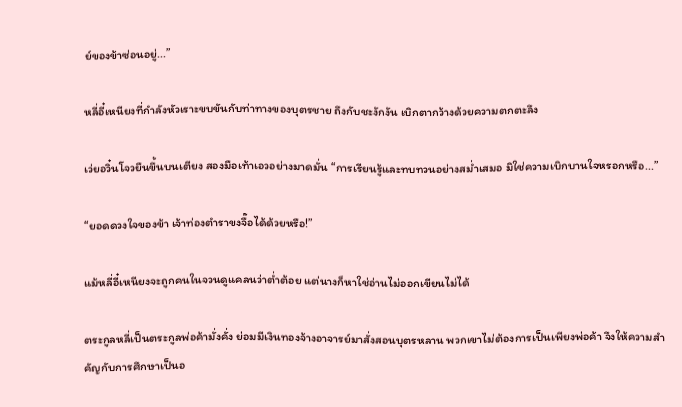ย์ของข้าซ่อนอยู่...”

หลี่อี๋เหนียงที่กำลังหัวเราะขบขันกับท่าทางของบุตรชาย ถึงกับชะงักงัน เบิกตากว้างด้วยความตกตะลึง

เว่ยอวิ๋นโจวยืนขึ้นบนเตียง สองมือเท้าเอวอย่างมาดมั่น “การเรียนรู้และทบทวนอย่างสม่ำเสมอ มิใช่ความเบิกบานใจหรอกหรือ...”

“ยอดดวงใจของข้า เจ้าท่องตำราขงจื๊อได้ด้วยหรือ!”

แม้หลี่อี๋เหนียงจะถูกคนในจวนดูแคลนว่าต่ำต้อย แต่นางก็หาใช่อ่านไม่ออกเขียนไม่ได้

ตระกูลหลี่เป็นตระกูลพ่อค้ามั่งคั่ง ย่อมมีเงินทองจ้างอาจารย์มาสั่งสอนบุตรหลาน พวกเขาไม่ต้องการเป็นเพียงพ่อค้า จึงให้ความสำคัญกับการศึกษาเป็นอ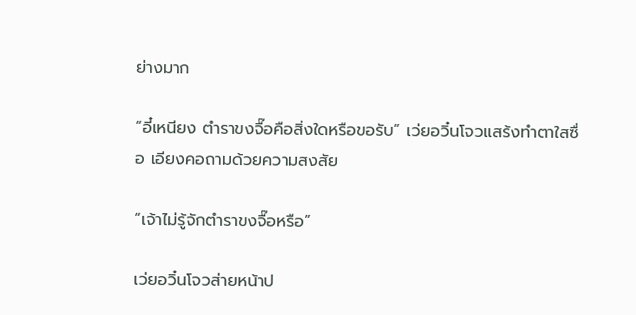ย่างมาก

“อี๋เหนียง ตำราขงจื๊อคือสิ่งใดหรือขอรับ” เว่ยอวิ๋นโจวแสร้งทำตาใสซื่อ เอียงคอถามด้วยความสงสัย

“เจ้าไม่รู้จักตำราขงจื๊อหรือ”

เว่ยอวิ๋นโจวส่ายหน้าป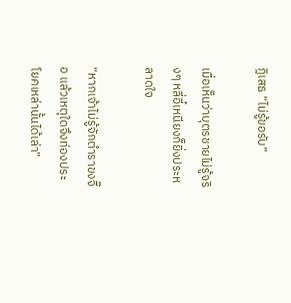ฏิเสธ “ไม่รู้ขอรับ”

เมื่อเห็นว่าบุตรชายไม่รู้จริงๆ หลี่อี๋เหนียงก็ยิ่งประหลาดใจ

“หากเจ้าไม่รู้จักตำราขงจื๊อ แล้วเหตุใดจึงท่องประโยคเหล่านั้นได้เล่า”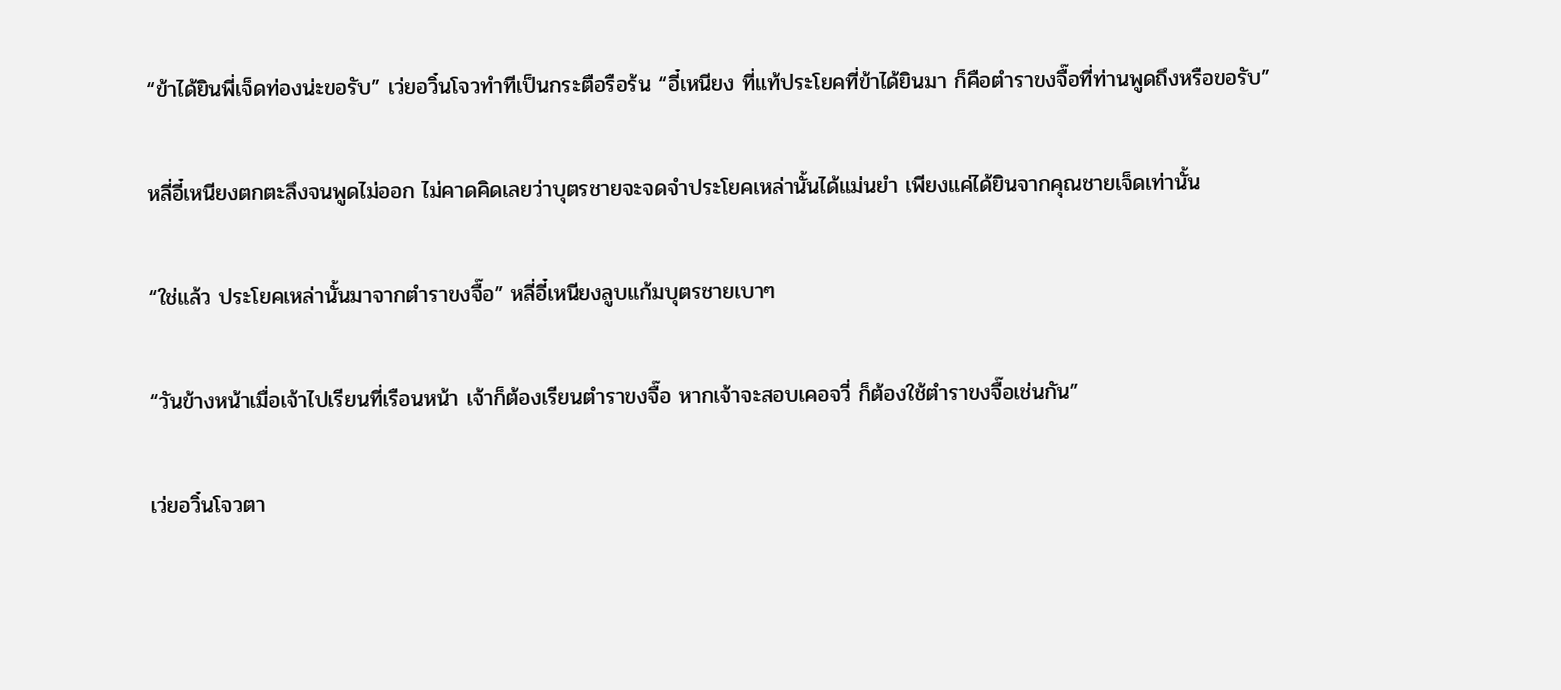“ข้าได้ยินพี่เจ็ดท่องน่ะขอรับ” เว่ยอวิ๋นโจวทำทีเป็นกระตือรือร้น “อี๋เหนียง ที่แท้ประโยคที่ข้าได้ยินมา ก็คือตำราขงจื๊อที่ท่านพูดถึงหรือขอรับ”

หลี่อี๋เหนียงตกตะลึงจนพูดไม่ออก ไม่คาดคิดเลยว่าบุตรชายจะจดจำประโยคเหล่านั้นได้แม่นยำ เพียงแค่ได้ยินจากคุณชายเจ็ดเท่านั้น

“ใช่แล้ว ประโยคเหล่านั้นมาจากตำราขงจื๊อ” หลี่อี๋เหนียงลูบแก้มบุตรชายเบาๆ

“วันข้างหน้าเมื่อเจ้าไปเรียนที่เรือนหน้า เจ้าก็ต้องเรียนตำราขงจื๊อ หากเจ้าจะสอบเคอจวี่ ก็ต้องใช้ตำราขงจื๊อเช่นกัน”

เว่ยอวิ๋นโจวตา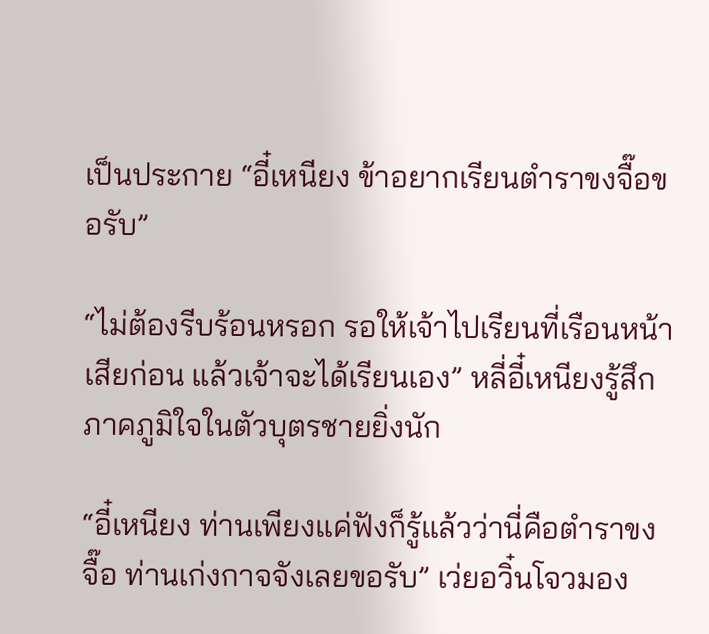เป็นประกาย “อี๋เหนียง ข้าอยากเรียนตำราขงจื๊อขอรับ”

“ไม่ต้องรีบร้อนหรอก รอให้เจ้าไปเรียนที่เรือนหน้าเสียก่อน แล้วเจ้าจะได้เรียนเอง” หลี่อี๋เหนียงรู้สึกภาคภูมิใจในตัวบุตรชายยิ่งนัก

“อี๋เหนียง ท่านเพียงแค่ฟังก็รู้แล้วว่านี่คือตำราขงจื๊อ ท่านเก่งกาจจังเลยขอรับ” เว่ยอวิ๋นโจวมอง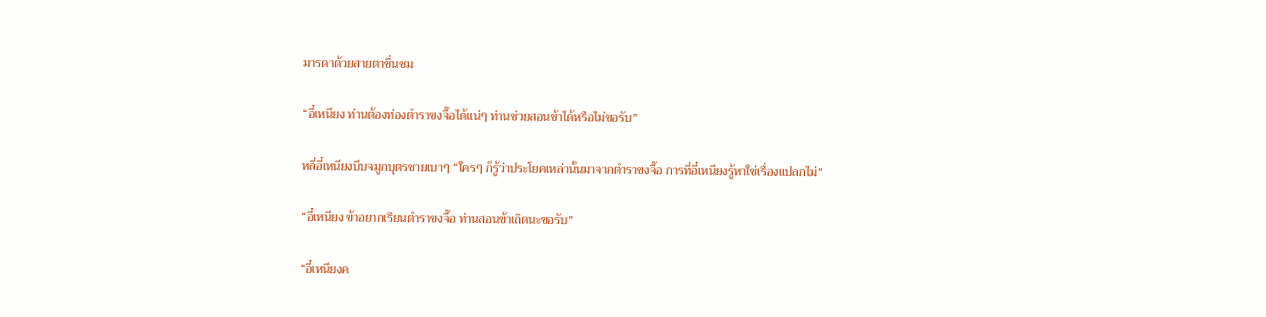มารดาด้วยสายตาชื่นชม

“อี๋เหนียง ท่านต้องท่องตำราขงจื๊อได้แน่ๆ ท่านช่วยสอนข้าได้หรือไม่ขอรับ”

หลี่อี๋เหนียงบีบจมูกบุตรชายเบาๆ “ใครๆ ก็รู้ว่าประโยคเหล่านั้นมาจากตำราขงจื๊อ การที่อี๋เหนียงรู้หาใช่เรื่องแปลกไม่”

“อี๋เหนียง ข้าอยากเรียนตำราขงจื๊อ ท่านสอนข้าเถิดนะขอรับ”

“อี๋เหนียงค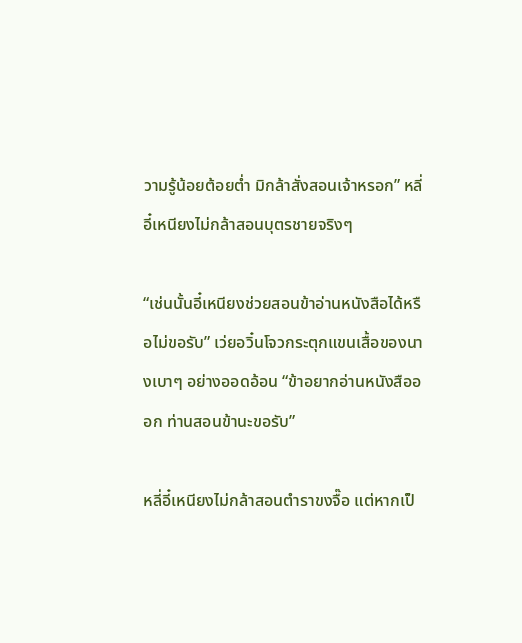วามรู้น้อยต้อยต่ำ มิกล้าสั่งสอนเจ้าหรอก” หลี่อี๋เหนียงไม่กล้าสอนบุตรชายจริงๆ

“เช่นนั้นอี๋เหนียงช่วยสอนข้าอ่านหนังสือได้หรือไม่ขอรับ” เว่ยอวิ๋นโจวกระตุกแขนเสื้อของนางเบาๆ อย่างออดอ้อน “ข้าอยากอ่านหนังสือออก ท่านสอนข้านะขอรับ”

หลี่อี๋เหนียงไม่กล้าสอนตำราขงจื๊อ แต่หากเป็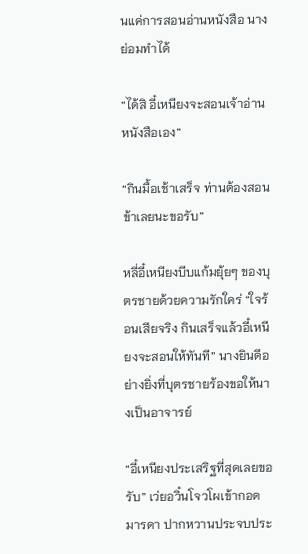นแค่การสอนอ่านหนังสือ นางย่อมทำได้

“ได้สิ อี๋เหนียงจะสอนเจ้าอ่านหนังสือเอง”

“กินมื้อเช้าเสร็จ ท่านต้องสอนข้าเลยนะขอรับ”

หลี่อี๋เหนียงบีบแก้มยุ้ยๆ ของบุตรชายด้วยความรักใคร่ “ใจร้อนเสียจริง กินเสร็จแล้วอี๋เหนียงจะสอนให้ทันที” นางยินดีอย่างยิ่งที่บุตรชายร้องขอให้นางเป็นอาจารย์

“อี๋เหนียงประเสริฐที่สุดเลยขอรับ” เว่ยอวิ๋นโจวโผเข้ากอดมารดา ปากหวานประจบประ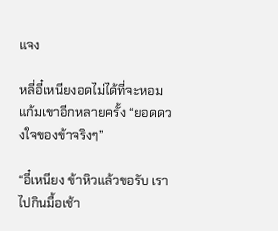แจง

หลี่อี๋เหนียงอดไม่ได้ที่จะหอมแก้มเขาอีกหลายครั้ง “ยอดดวงใจของข้าจริงๆ”

“อี๋เหนียง ข้าหิวแล้วขอรับ เราไปกินมื้อเช้า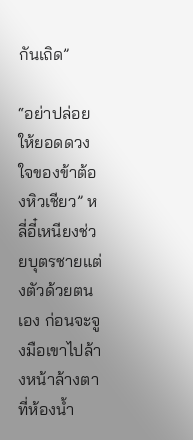กันเถิด”

“อย่าปล่อยให้ยอดดวงใจของข้าต้องหิวเชียว” หลี่อี๋เหนียงช่วยบุตรชายแต่งตัวด้วยตนเอง ก่อนจะจูงมือเขาไปล้างหน้าล้างตาที่ห้องน้ำ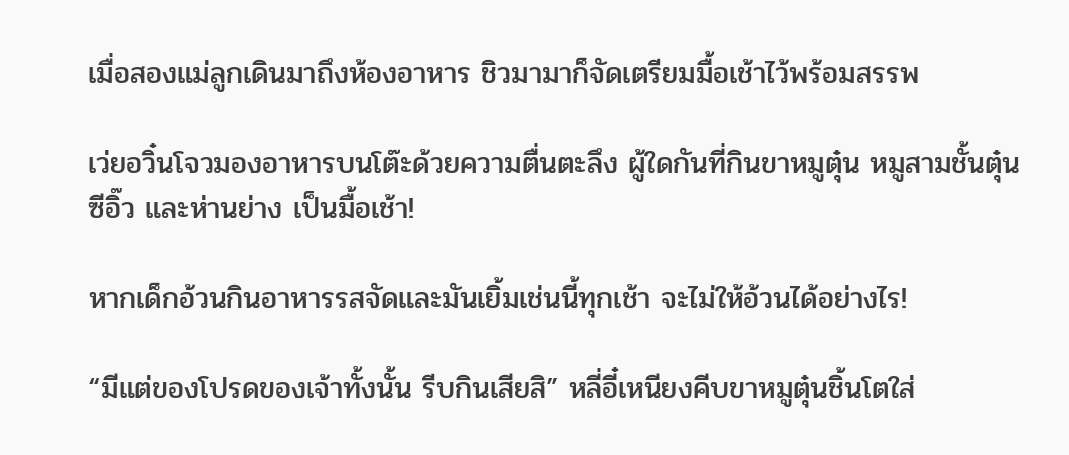เมื่อสองแม่ลูกเดินมาถึงห้องอาหาร ชิวมามาก็จัดเตรียมมื้อเช้าไว้พร้อมสรรพ

เว่ยอวิ๋นโจวมองอาหารบนโต๊ะด้วยความตื่นตะลึง ผู้ใดกันที่กินขาหมูตุ๋น หมูสามชั้นตุ๋นซีอิ๊ว และห่านย่าง เป็นมื้อเช้า!

หากเด็กอ้วนกินอาหารรสจัดและมันเยิ้มเช่นนี้ทุกเช้า จะไม่ให้อ้วนได้อย่างไร!

“มีแต่ของโปรดของเจ้าทั้งนั้น รีบกินเสียสิ” หลี่อี๋เหนียงคีบขาหมูตุ๋นชิ้นโตใส่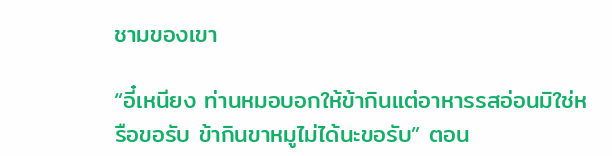ชามของเขา

“อี๋เหนียง ท่านหมอบอกให้ข้ากินแต่อาหารรสอ่อนมิใช่หรือขอรับ ข้ากินขาหมูไม่ได้นะขอรับ” ตอน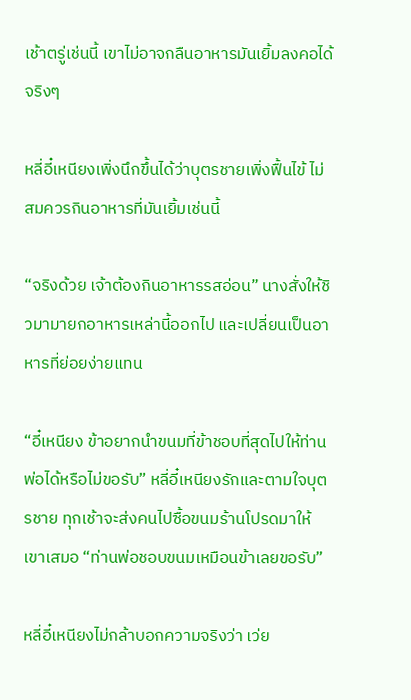เช้าตรู่เช่นนี้ เขาไม่อาจกลืนอาหารมันเยิ้มลงคอได้จริงๆ

หลี่อี๋เหนียงเพิ่งนึกขึ้นได้ว่าบุตรชายเพิ่งฟื้นไข้ ไม่สมควรกินอาหารที่มันเยิ้มเช่นนี้

“จริงด้วย เจ้าต้องกินอาหารรสอ่อน” นางสั่งให้ชิวมามายกอาหารเหล่านี้ออกไป และเปลี่ยนเป็นอาหารที่ย่อยง่ายแทน

“อี๋เหนียง ข้าอยากนำขนมที่ข้าชอบที่สุดไปให้ท่านพ่อได้หรือไม่ขอรับ” หลี่อี๋เหนียงรักและตามใจบุตรชาย ทุกเช้าจะส่งคนไปซื้อขนมร้านโปรดมาให้เขาเสมอ “ท่านพ่อชอบขนมเหมือนข้าเลยขอรับ”

หลี่อี๋เหนียงไม่กล้าบอกความจริงว่า เว่ย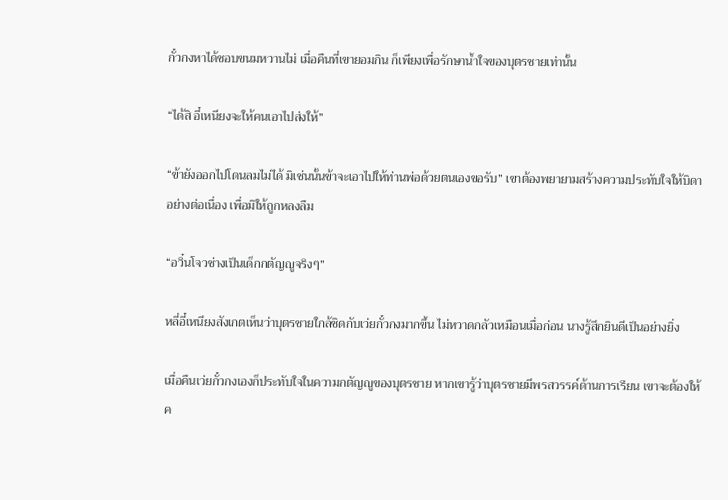กั๋วกงหาได้ชอบขนมหวานไม่ เมื่อคืนที่เขายอมกิน ก็เพียงเพื่อรักษาน้ำใจของบุตรชายเท่านั้น

“ได้สิ อี๋เหนียงจะให้คนเอาไปส่งให้”

“ข้ายังออกไปโดนลมไม่ได้ มิเช่นนั้นข้าจะเอาไปให้ท่านพ่อด้วยตนเองขอรับ” เขาต้องพยายามสร้างความประทับใจให้บิดาอย่างต่อเนื่อง เพื่อมิให้ถูกหลงลืม

“อวิ๋นโจวช่างเป็นเด็กกตัญญูจริงๆ”

หลี่อี๋เหนียงสังเกตเห็นว่าบุตรชายใกล้ชิดกับเว่ยกั๋วกงมากขึ้น ไม่หวาดกลัวเหมือนเมื่อก่อน นางรู้สึกยินดีเป็นอย่างยิ่ง

เมื่อคืนเว่ยกั๋วกงเองก็ประทับใจในความกตัญญูของบุตรชาย หากเขารู้ว่าบุตรชายมีพรสวรรค์ด้านการเรียน เขาจะต้องให้ค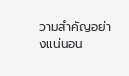วามสำคัญอย่างแน่นอน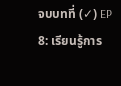จบบทที่ (✓) EP 8: เรียนรู้การ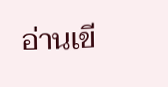อ่านเขี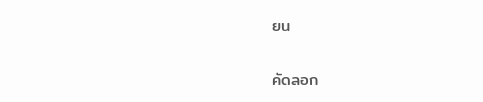ยน

คัดลอก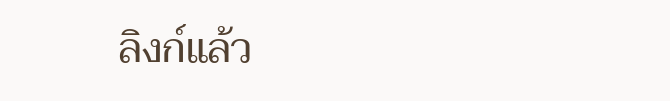ลิงก์แล้ว